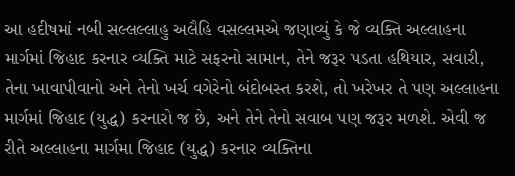આ હદીષમાં નબી સલ્લલ્લાહુ અલૈહિ વસલ્લમએ જણાવ્યું કે જે વ્યક્તિ અલ્લાહના માર્ગમાં જિહાદ કરનાર વ્યક્તિ માટે સફરનો સામાન, તેને જરૂર પડતા હથિયાર, સવારી, તેના ખાવાપીવાનો અને તેનો ખર્ચ વગેરેનો બંદોબસ્ત કરશે, તો ખરેખર તે પણ અલ્લાહના માર્ગમાં જિહાદ (યુદ્ધ) કરનારો જ છે, અને તેને તેનો સવાબ પણ જરૂર મળશે. એવી જ રીતે અલ્લાહના માર્ગમા જિહાદ (યુદ્ધ) કરનાર વ્યક્તિના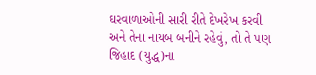ઘરવાળાઓની સારી રીતે દેખરેખ કરવી અને તેના નાયબ બનીને રહેવું, તો તે પણ જિહાદ (યુદ્ધ)ના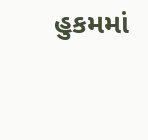હુકમમાં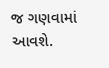જ ગણવામાં આવશે.